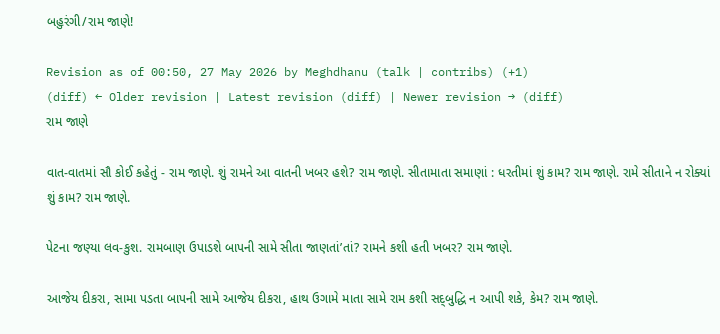બહુરંગી/રામ જાણે!

Revision as of 00:50, 27 May 2026 by Meghdhanu (talk | contribs) (+1)
(diff) ← Older revision | Latest revision (diff) | Newer revision → (diff)
રામ જાણે

વાત-વાતમાં સૌ કોઈ કહેતું - રામ જાણે. શું રામને આ વાતની ખબર હશે? રામ જાણે. સીતામાતા સમાણાં : ધરતીમાં શું કામ? રામ જાણે. રામે સીતાને ન રોક્યાં શું કામ? રામ જાણે.

પેટના જણ્યા લવ-કુશ. રામબાણ ઉપાડશે બાપની સામે સીતા જાણતાં’તાં? રામને કશી હતી ખબર? રામ જાણે.

આજેય દીકરા, સામા પડતા બાપની સામે આજેય દીકરા, હાથ ઉગામે માતા સામે રામ કશી સદ્‌બુદ્ધિ ન આપી શકે, કેમ? રામ જાણે.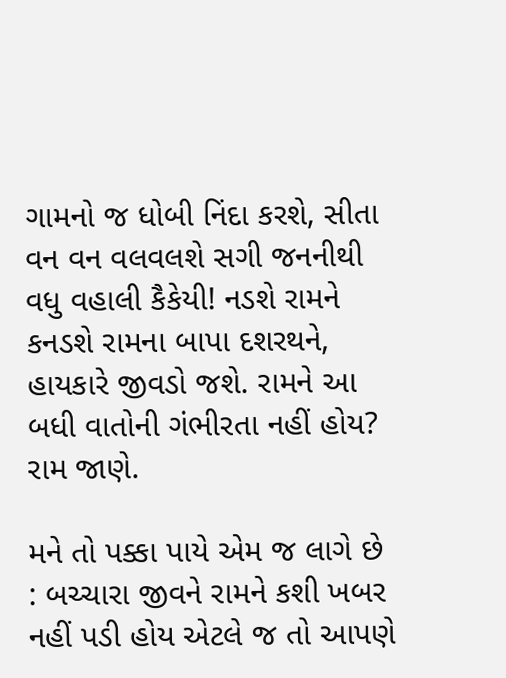ગામનો જ ધોબી નિંદા કરશે, સીતા વન વન વલવલશે સગી જનનીથી વધુ વહાલી કૈકેયી! નડશે રામને કનડશે રામના બાપા દશરથને, હાયકારે જીવડો જશે. રામને આ બધી વાતોની ગંભીરતા નહીં હોય? રામ જાણે.

મને તો પક્કા પાયે એમ જ લાગે છે : બચ્ચારા જીવને રામને કશી ખબર નહીં પડી હોય એટલે જ તો આપણે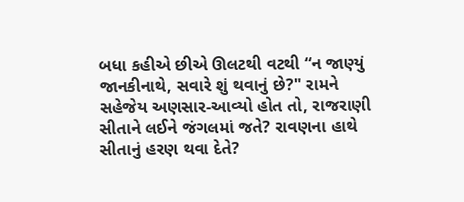બધા કહીએ છીએ ઊલટથી વટથી “ન જાણ્યું જાનકીનાથે, સવારે શું થવાનું છે?" રામને સહેજેય અણસાર-આવ્યો હોત તો, રાજરાણી સીતાને લઈને જંગલમાં જતે? રાવણના હાથે સીતાનું હરણ થવા દેતે?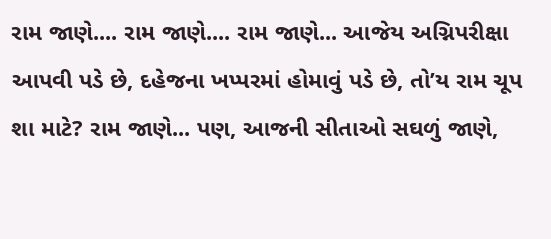રામ જાણે.... રામ જાણે.... રામ જાણે... આજેય અગ્નિપરીક્ષા આપવી પડે છે, દહેજના ખપ્પરમાં હોમાવું પડે છે, તો’ય રામ ચૂપ શા માટે? રામ જાણે... પણ, આજની સીતાઓ સઘળું જાણે,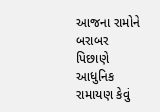આજના રામોને બરાબર પિછાણે આધુનિક રામાયણ કેવું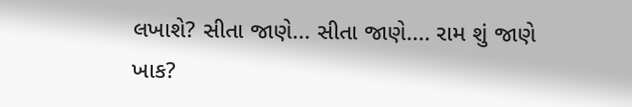લખાશે? સીતા જાણે... સીતા જાણે.... રામ શું જાણે ખાક?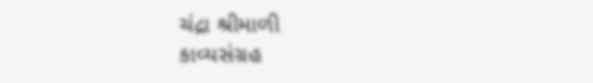ચંદ્રા શ્રીમાળી
કાવ્યસંગ્રહ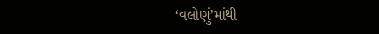‘વલોણું’માંથી